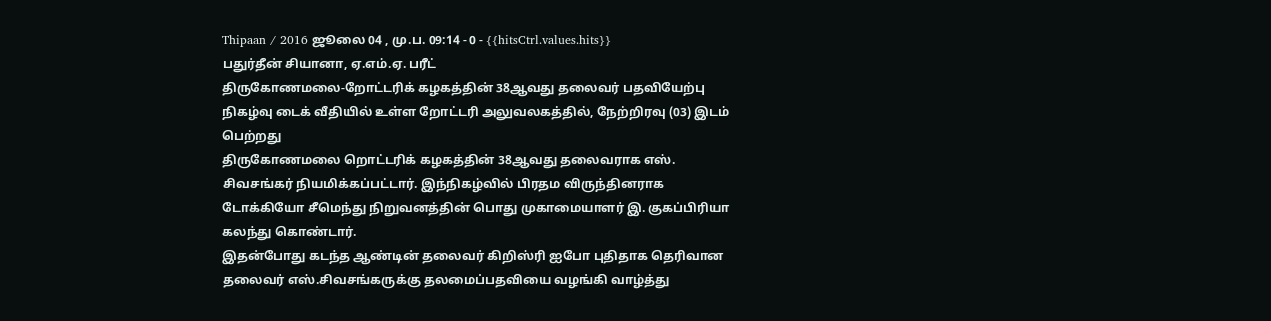Thipaan / 2016 ஜூலை 04 , மு.ப. 09:14 - 0 - {{hitsCtrl.values.hits}}
பதுர்தீன் சியானா, ஏ.எம்.ஏ. பரீட்
திருகோணமலை-றோட்டரிக் கழகத்தின் 38ஆவது தலைவர் பதவியேற்பு நிகழ்வு டைக் வீதியில் உள்ள றோட்டரி அலுவலகத்தில், நேற்றிரவு (03) இடம் பெற்றது
திருகோணமலை றொட்டரிக் கழகத்தின் 38ஆவது தலைவராக எஸ். சிவசங்கர் நியமிக்கப்பட்டார். இந்நிகழ்வில் பிரதம விருந்தினராக டோக்கியோ சீமெந்து நிறுவனத்தின் பொது முகாமையாளர் இ. குகப்பிரியா கலந்து கொண்டார்.
இதன்போது கடந்த ஆண்டின் தலைவர் கிறிஸ்ரி ஐபோ புதிதாக தெரிவான தலைவர் எஸ்.சிவசங்கருக்கு தலமைப்பதவியை வழங்கி வாழ்த்து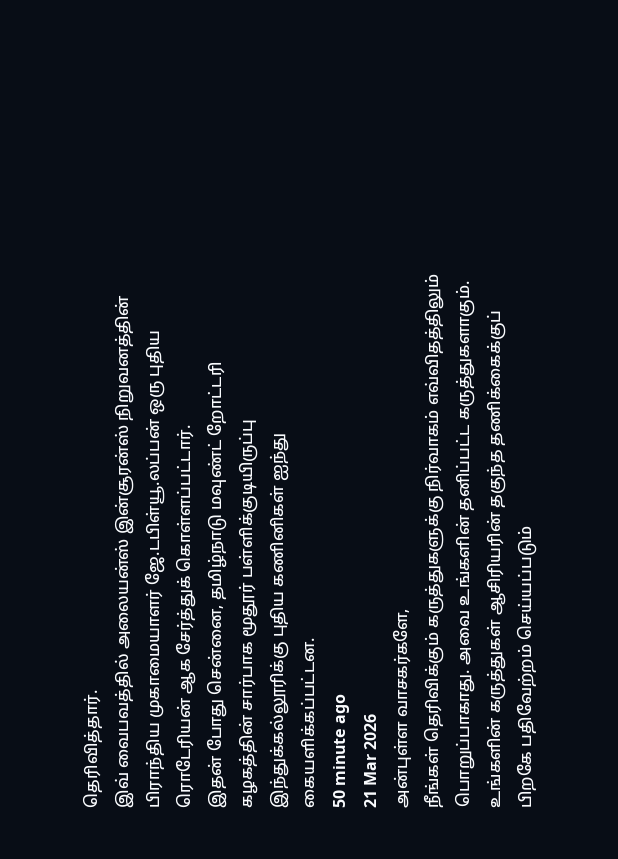தெரிவித்தார்.
இவ் வைபவத்தில் அலையன்ஸ் இன்சூரன்ஸ் நிறுவனத்தின் பிராந்திய முகாமையாளர் ஜே.டபிள்யூ.லப்பன் ஒரு புதிய ரொடேரியன் ஆக சேர்த்துக் கொள்ளப்பட்டார்.
இதன் போது சென்னை, தமிழ்நாடு மவுண்ட் றோட்டரி கழகத்தின் சார்பாக மூதூர் பள்ளிக்குடியிருப்பு இந்துக்கல்லூரிக்கு புதிய கணினிகள் ஐந்து கையளிக்கப்பட்டன.
50 minute ago
21 Mar 2026
அன்புள்ள வாசகர்களே,
நீங்கள் தெரிவிக்கும் கருத்துகளுக்கு நிர்வாகம் எவ்விதத்திலும் பொறுப்பாகாது. அவை உங்களின் தனிப்பட்ட கருத்துகளாகும். உங்களின் கருத்துகள் ஆசிரியரின் தகுந்த தணிக்கைக்குப் பிறகே பதிவேற்றம் செய்யப்படும்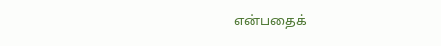என்பதைக்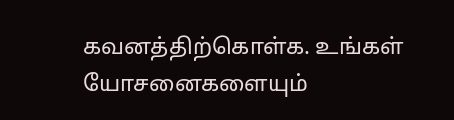கவனத்திற்கொள்க. உங்கள் யோசனைகளையும்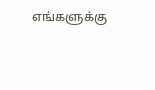எங்களுக்கு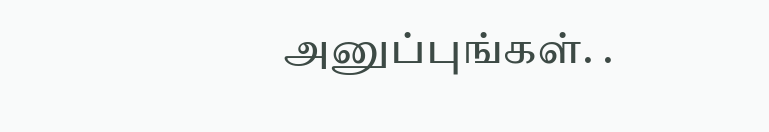அனுப்புங்கள். .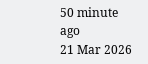50 minute ago
21 Mar 2026